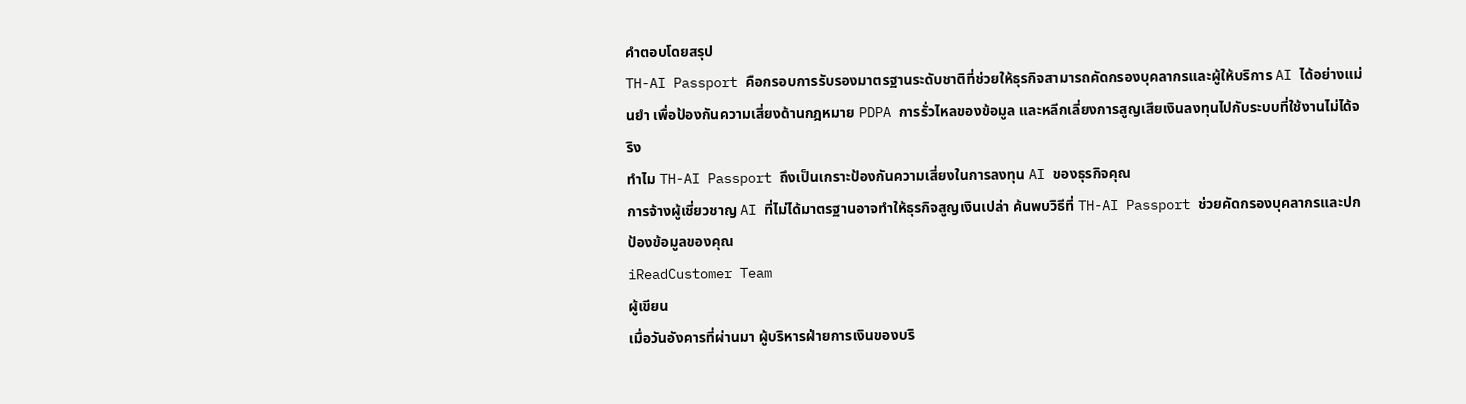คำตอบโดยสรุป
TH-AI Passport คือกรอบการรับรองมาตรฐานระดับชาติที่ช่วยให้ธุรกิจสามารถคัดกรองบุคลากรและผู้ให้บริการ AI ได้อย่างแม่นยำ เพื่อป้องกันความเสี่ยงด้านกฎหมาย PDPA การรั่วไหลของข้อมูล และหลีกเลี่ยงการสูญเสียเงินลงทุนไปกับระบบที่ใช้งานไม่ได้จริง
ทำไม TH-AI Passport ถึงเป็นเกราะป้องกันความเสี่ยงในการลงทุน AI ของธุรกิจคุณ
การจ้างผู้เชี่ยวชาญ AI ที่ไม่ได้มาตรฐานอาจทำให้ธุรกิจสูญเงินเปล่า ค้นพบวิธีที่ TH-AI Passport ช่วยคัดกรองบุคลากรและปกป้องข้อมูลของคุณ
iReadCustomer Team
ผู้เขียน
เมื่อวันอังคารที่ผ่านมา ผู้บริหารฝ่ายการเงินของบริ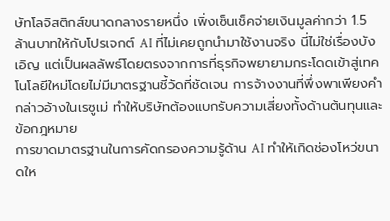ษัทโลจิสติกส์ขนาดกลางรายหนึ่ง เพิ่งเซ็นเช็คจ่ายเงินมูลค่ากว่า 1.5 ล้านบาทให้กับโปรเจกต์ AI ที่ไม่เคยถูกนำมาใช้งานจริง นี่ไม่ใช่เรื่องบังเอิญ แต่เป็นผลลัพธ์โดยตรงจากการที่ธุรกิจพยายามกระโดดเข้าสู่เทคโนโลยีใหม่โดยไม่มีมาตรฐานชี้วัดที่ชัดเจน การจ้างงานที่พึ่งพาเพียงคำกล่าวอ้างในเรซูเม่ ทำให้บริษัทต้องแบกรับความเสี่ยงทั้งด้านต้นทุนและข้อกฎหมาย
การขาดมาตรฐานในการคัดกรองความรู้ด้าน AI ทำให้เกิดช่องโหว่ขนาดให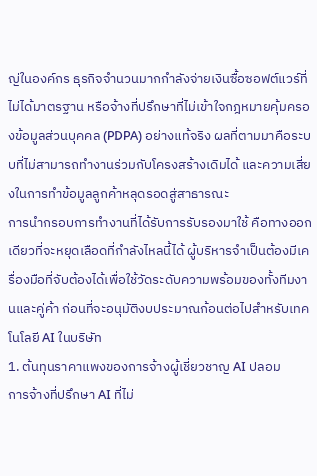ญ่ในองค์กร ธุรกิจจำนวนมากกำลังจ่ายเงินซื้อซอฟต์แวร์ที่ไม่ได้มาตรฐาน หรือจ้างที่ปรึกษาที่ไม่เข้าใจกฎหมายคุ้มครองข้อมูลส่วนบุคคล (PDPA) อย่างแท้จริง ผลที่ตามมาคือระบบที่ไม่สามารถทำงานร่วมกับโครงสร้างเดิมได้ และความเสี่ยงในการทำข้อมูลลูกค้าหลุดรอดสู่สาธารณะ
การนำกรอบการทำงานที่ได้รับการรับรองมาใช้ คือทางออกเดียวที่จะหยุดเลือดที่กำลังไหลนี้ได้ ผู้บริหารจำเป็นต้องมีเครื่องมือที่จับต้องได้เพื่อใช้วัดระดับความพร้อมของทั้งทีมงานและคู่ค้า ก่อนที่จะอนุมัติงบประมาณก้อนต่อไปสำหรับเทคโนโลยี AI ในบริษัท
1. ต้นทุนราคาแพงของการจ้างผู้เชี่ยวชาญ AI ปลอม
การจ้างที่ปรึกษา AI ที่ไม่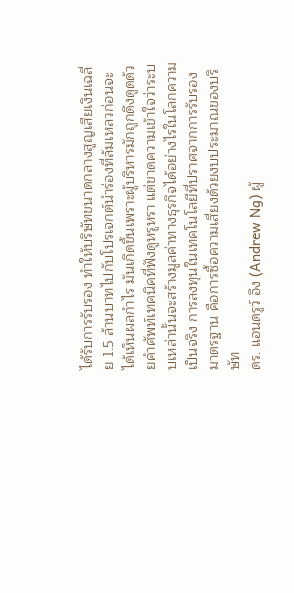ได้รับการรับรอง ทำให้บริษัทขนาดกลางสูญเสียเงินเฉลี่ย 1.5 ล้านบาทไปกับโปรเจกต์นำร่องที่ล้มเหลวก่อนจะได้เห็นผลกำไร มันเกิดขึ้นเพราะผู้บริหารมักถูกดึงดูดด้วยคำศัพท์เทคนิคที่ฟังดูหรูหรา แต่ขาดความเข้าใจว่าระบบเหล่านั้นจะสร้างมูลค่าทางธุรกิจได้อย่างไรในโลกความเป็นจริง การลงทุนในเทคโนโลยีที่ปราศจากการรับรองมาตรฐาน คือการซื้อความเสี่ยงด้วยงบประมาณของบริษัท
ดร. แอนดรูว์ อึง (Andrew Ng) ผู้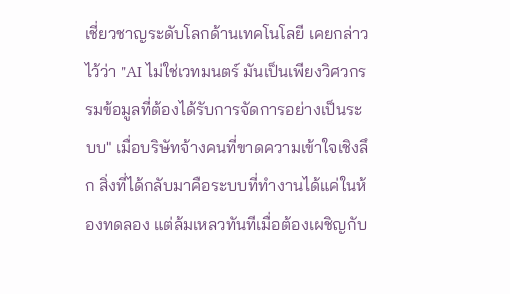เชี่ยวชาญระดับโลกด้านเทคโนโลยี เคยกล่าวไว้ว่า "AI ไม่ใช่เวทมนตร์ มันเป็นเพียงวิศวกรรมข้อมูลที่ต้องได้รับการจัดการอย่างเป็นระบบ" เมื่อบริษัทจ้างคนที่ขาดความเข้าใจเชิงลึก สิ่งที่ได้กลับมาคือระบบที่ทำงานได้แค่ในห้องทดลอง แต่ล้มเหลวทันทีเมื่อต้องเผชิญกับ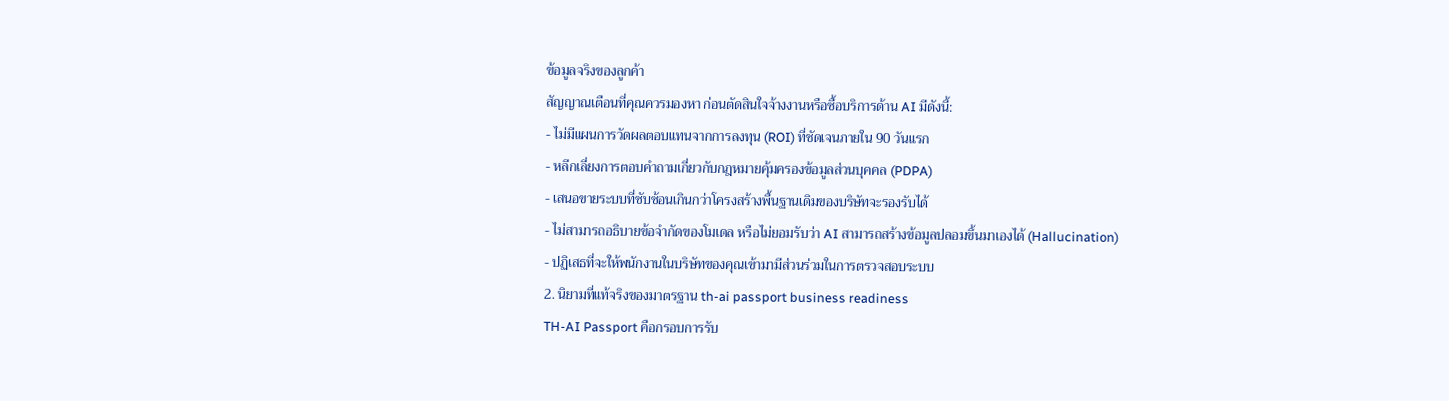ข้อมูลจริงของลูกค้า
สัญญาณเตือนที่คุณควรมองหา ก่อนตัดสินใจจ้างงานหรือซื้อบริการด้าน AI มีดังนี้:
- ไม่มีแผนการวัดผลตอบแทนจากการลงทุน (ROI) ที่ชัดเจนภายใน 90 วันแรก
- หลีกเลี่ยงการตอบคำถามเกี่ยวกับกฎหมายคุ้มครองข้อมูลส่วนบุคคล (PDPA)
- เสนอขายระบบที่ซับซ้อนเกินกว่าโครงสร้างพื้นฐานเดิมของบริษัทจะรองรับได้
- ไม่สามารถอธิบายข้อจำกัดของโมเดล หรือไม่ยอมรับว่า AI สามารถสร้างข้อมูลปลอมขึ้นมาเองได้ (Hallucination)
- ปฏิเสธที่จะให้พนักงานในบริษัทของคุณเข้ามามีส่วนร่วมในการตรวจสอบระบบ
2. นิยามที่แท้จริงของมาตรฐาน th-ai passport business readiness
TH-AI Passport คือกรอบการรับ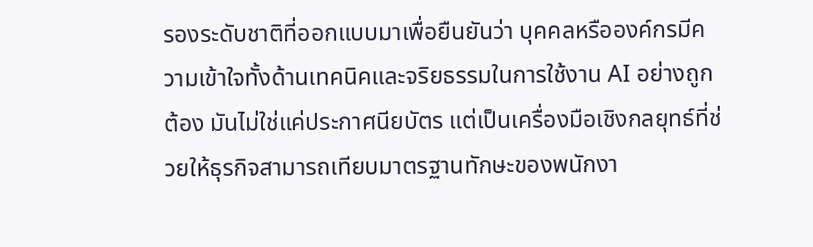รองระดับชาติที่ออกแบบมาเพื่อยืนยันว่า บุคคลหรือองค์กรมีความเข้าใจทั้งด้านเทคนิคและจริยธรรมในการใช้งาน AI อย่างถูกต้อง มันไม่ใช่แค่ประกาศนียบัตร แต่เป็นเครื่องมือเชิงกลยุทธ์ที่ช่วยให้ธุรกิจสามารถเทียบมาตรฐานทักษะของพนักงา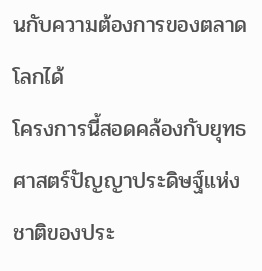นกับความต้องการของตลาดโลกได้
โครงการนี้สอดคล้องกับยุทธศาสตร์ปัญญาประดิษฐ์แห่งชาติของประ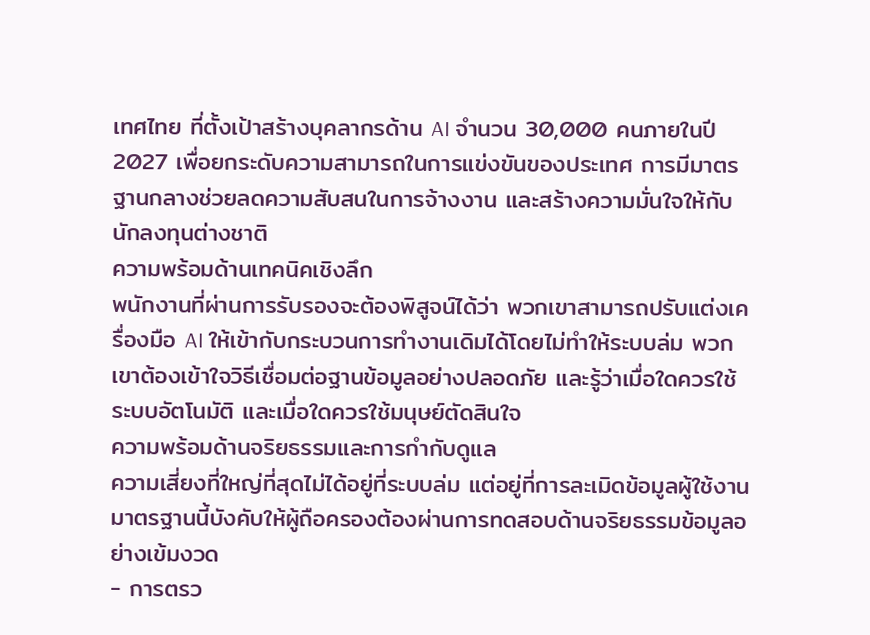เทศไทย ที่ตั้งเป้าสร้างบุคลากรด้าน AI จำนวน 30,000 คนภายในปี 2027 เพื่อยกระดับความสามารถในการแข่งขันของประเทศ การมีมาตรฐานกลางช่วยลดความสับสนในการจ้างงาน และสร้างความมั่นใจให้กับนักลงทุนต่างชาติ
ความพร้อมด้านเทคนิคเชิงลึก
พนักงานที่ผ่านการรับรองจะต้องพิสูจน์ได้ว่า พวกเขาสามารถปรับแต่งเครื่องมือ AI ให้เข้ากับกระบวนการทำงานเดิมได้โดยไม่ทำให้ระบบล่ม พวกเขาต้องเข้าใจวิธีเชื่อมต่อฐานข้อมูลอย่างปลอดภัย และรู้ว่าเมื่อใดควรใช้ระบบอัตโนมัติ และเมื่อใดควรใช้มนุษย์ตัดสินใจ
ความพร้อมด้านจริยธรรมและการกำกับดูแล
ความเสี่ยงที่ใหญ่ที่สุดไม่ได้อยู่ที่ระบบล่ม แต่อยู่ที่การละเมิดข้อมูลผู้ใช้งาน มาตรฐานนี้บังคับให้ผู้ถือครองต้องผ่านการทดสอบด้านจริยธรรมข้อมูลอย่างเข้มงวด
- การตรว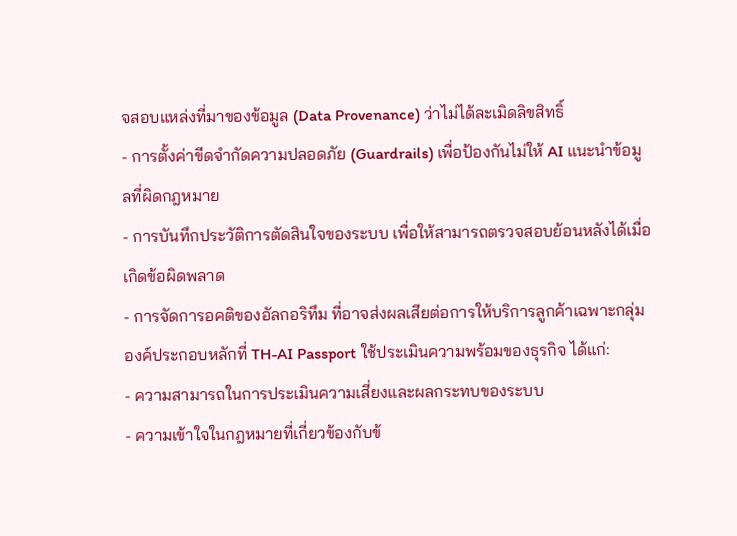จสอบแหล่งที่มาของข้อมูล (Data Provenance) ว่าไม่ได้ละเมิดลิขสิทธิ์
- การตั้งค่าขีดจำกัดความปลอดภัย (Guardrails) เพื่อป้องกันไม่ให้ AI แนะนำข้อมูลที่ผิดกฎหมาย
- การบันทึกประวัติการตัดสินใจของระบบ เพื่อให้สามารถตรวจสอบย้อนหลังได้เมื่อเกิดข้อผิดพลาด
- การจัดการอคติของอัลกอริทึม ที่อาจส่งผลเสียต่อการให้บริการลูกค้าเฉพาะกลุ่ม
องค์ประกอบหลักที่ TH-AI Passport ใช้ประเมินความพร้อมของธุรกิจ ได้แก่:
- ความสามารถในการประเมินความเสี่ยงและผลกระทบของระบบ
- ความเข้าใจในกฎหมายที่เกี่ยวข้องกับข้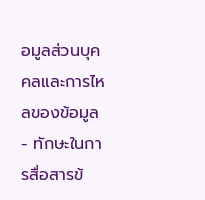อมูลส่วนบุคคลและการไหลของข้อมูล
- ทักษะในการสื่อสารข้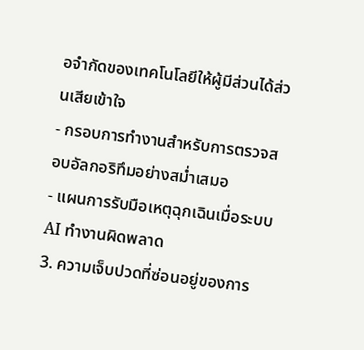อจำกัดของเทคโนโลยีให้ผู้มีส่วนได้ส่วนเสียเข้าใจ
- กรอบการทำงานสำหรับการตรวจสอบอัลกอริทึมอย่างสม่ำเสมอ
- แผนการรับมือเหตุฉุกเฉินเมื่อระบบ AI ทำงานผิดพลาด
3. ความเจ็บปวดที่ซ่อนอยู่ของการ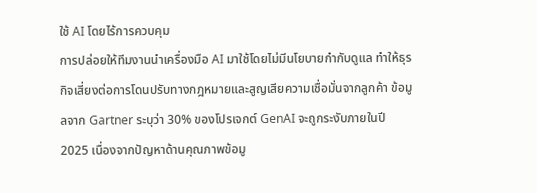ใช้ AI โดยไร้การควบคุม
การปล่อยให้ทีมงานนำเครื่องมือ AI มาใช้โดยไม่มีนโยบายกำกับดูแล ทำให้ธุรกิจเสี่ยงต่อการโดนปรับทางกฎหมายและสูญเสียความเชื่อมั่นจากลูกค้า ข้อมูลจาก Gartner ระบุว่า 30% ของโปรเจกต์ GenAI จะถูกระงับภายในปี 2025 เนื่องจากปัญหาด้านคุณภาพข้อมู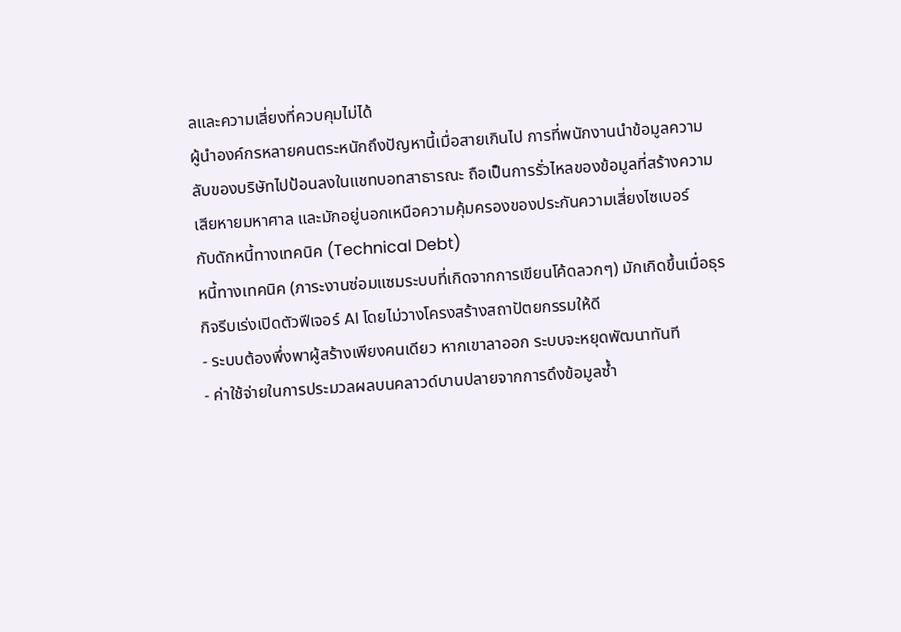ลและความเสี่ยงที่ควบคุมไม่ได้
ผู้นำองค์กรหลายคนตระหนักถึงปัญหานี้เมื่อสายเกินไป การที่พนักงานนำข้อมูลความลับของบริษัทไปป้อนลงในแชทบอทสาธารณะ ถือเป็นการรั่วไหลของข้อมูลที่สร้างความเสียหายมหาศาล และมักอยู่นอกเหนือความคุ้มครองของประกันความเสี่ยงไซเบอร์
กับดักหนี้ทางเทคนิค (Technical Debt)
หนี้ทางเทคนิค (ภาระงานซ่อมแซมระบบที่เกิดจากการเขียนโค้ดลวกๆ) มักเกิดขึ้นเมื่อธุรกิจรีบเร่งเปิดตัวฟีเจอร์ AI โดยไม่วางโครงสร้างสถาปัตยกรรมให้ดี
- ระบบต้องพึ่งพาผู้สร้างเพียงคนเดียว หากเขาลาออก ระบบจะหยุดพัฒนาทันที
- ค่าใช้จ่ายในการประมวลผลบนคลาวด์บานปลายจากการดึงข้อมูลซ้ำ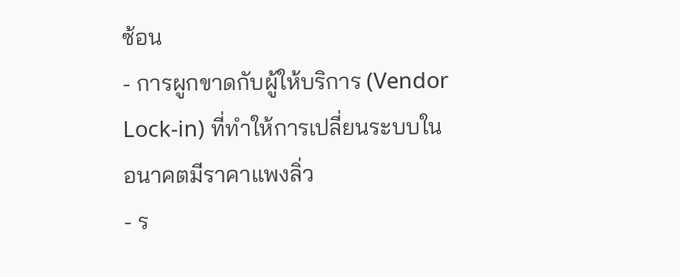ซ้อน
- การผูกขาดกับผู้ให้บริการ (Vendor Lock-in) ที่ทำให้การเปลี่ยนระบบในอนาคตมีราคาแพงลิ่ว
- ร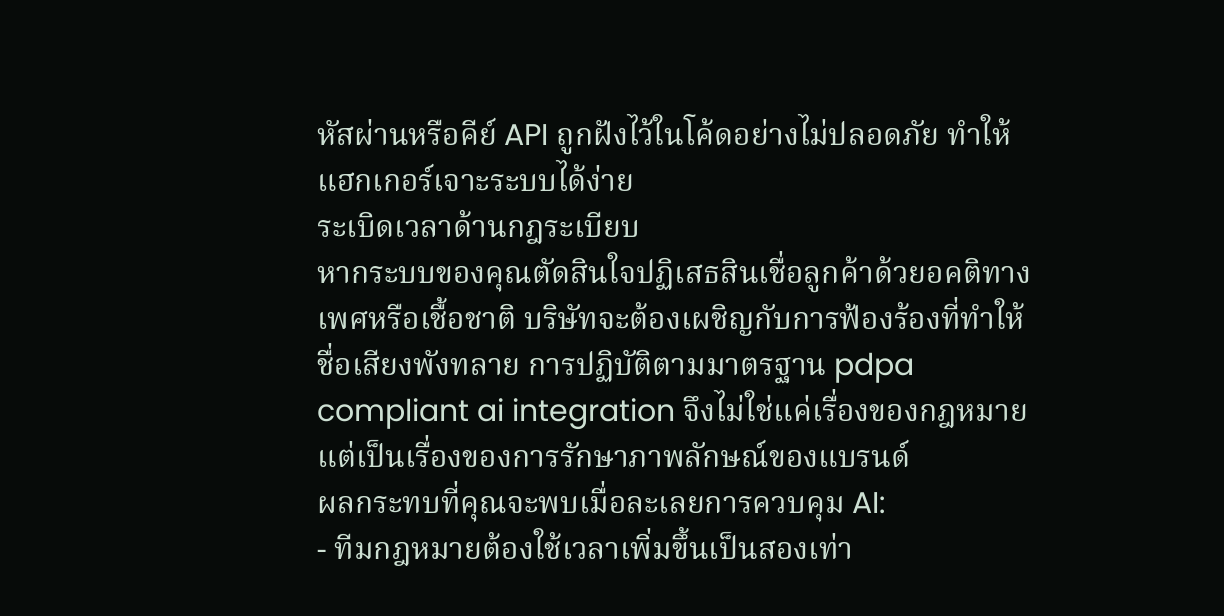หัสผ่านหรือคีย์ API ถูกฝังไว้ในโค้ดอย่างไม่ปลอดภัย ทำให้แฮกเกอร์เจาะระบบได้ง่าย
ระเบิดเวลาด้านกฎระเบียบ
หากระบบของคุณตัดสินใจปฏิเสธสินเชื่อลูกค้าด้วยอคติทางเพศหรือเชื้อชาติ บริษัทจะต้องเผชิญกับการฟ้องร้องที่ทำให้ชื่อเสียงพังทลาย การปฏิบัติตามมาตรฐาน pdpa compliant ai integration จึงไม่ใช่แค่เรื่องของกฎหมาย แต่เป็นเรื่องของการรักษาภาพลักษณ์ของแบรนด์
ผลกระทบที่คุณจะพบเมื่อละเลยการควบคุม AI:
- ทีมกฎหมายต้องใช้เวลาเพิ่มขึ้นเป็นสองเท่า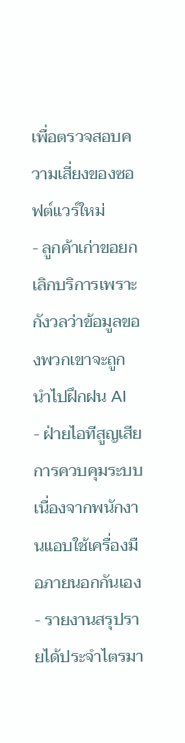เพื่อตรวจสอบความเสี่ยงของซอฟต์แวร์ใหม่
- ลูกค้าเก่าขอยกเลิกบริการเพราะกังวลว่าข้อมูลของพวกเขาจะถูกนำไปฝึกฝน AI
- ฝ่ายไอทีสูญเสียการควบคุมระบบ เนื่องจากพนักงานแอบใช้เครื่องมือภายนอกกันเอง
- รายงานสรุปรายได้ประจำไตรมา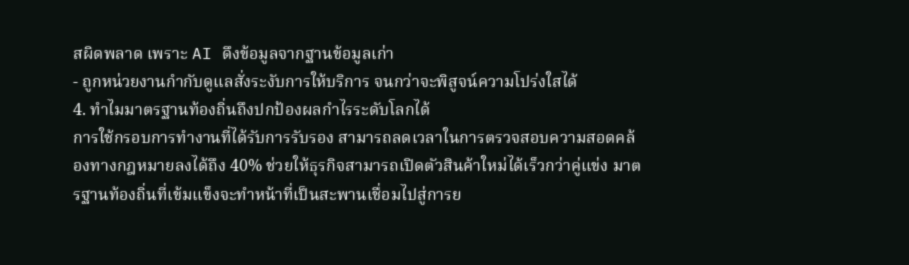สผิดพลาด เพราะ AI ดึงข้อมูลจากฐานข้อมูลเก่า
- ถูกหน่วยงานกำกับดูแลสั่งระงับการให้บริการ จนกว่าจะพิสูจน์ความโปร่งใสได้
4. ทำไมมาตรฐานท้องถิ่นถึงปกป้องผลกำไรระดับโลกได้
การใช้กรอบการทำงานที่ได้รับการรับรอง สามารถลดเวลาในการตรวจสอบความสอดคล้องทางกฎหมายลงได้ถึง 40% ช่วยให้ธุรกิจสามารถเปิดตัวสินค้าใหม่ได้เร็วกว่าคู่แข่ง มาตรฐานท้องถิ่นที่เข้มแข็งจะทำหน้าที่เป็นสะพานเชื่อมไปสู่การย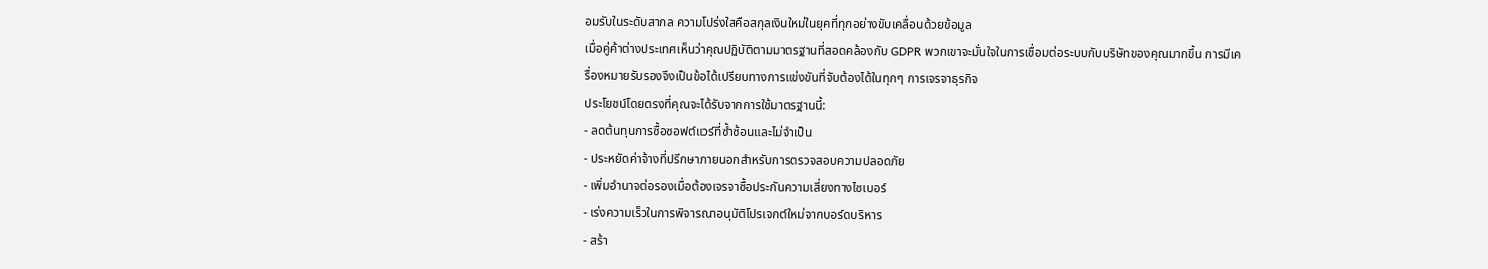อมรับในระดับสากล ความโปร่งใสคือสกุลเงินใหม่ในยุคที่ทุกอย่างขับเคลื่อนด้วยข้อมูล
เมื่อคู่ค้าต่างประเทศเห็นว่าคุณปฏิบัติตามมาตรฐานที่สอดคล้องกับ GDPR พวกเขาจะมั่นใจในการเชื่อมต่อระบบกับบริษัทของคุณมากขึ้น การมีเครื่องหมายรับรองจึงเป็นข้อได้เปรียบทางการแข่งขันที่จับต้องได้ในทุกๆ การเจรจาธุรกิจ
ประโยชน์โดยตรงที่คุณจะได้รับจากการใช้มาตรฐานนี้:
- ลดต้นทุนการซื้อซอฟต์แวร์ที่ซ้ำซ้อนและไม่จำเป็น
- ประหยัดค่าจ้างที่ปรึกษาภายนอกสำหรับการตรวจสอบความปลอดภัย
- เพิ่มอำนาจต่อรองเมื่อต้องเจรจาซื้อประกันความเสี่ยงทางไซเบอร์
- เร่งความเร็วในการพิจารณาอนุมัติโปรเจกต์ใหม่จากบอร์ดบริหาร
- สร้า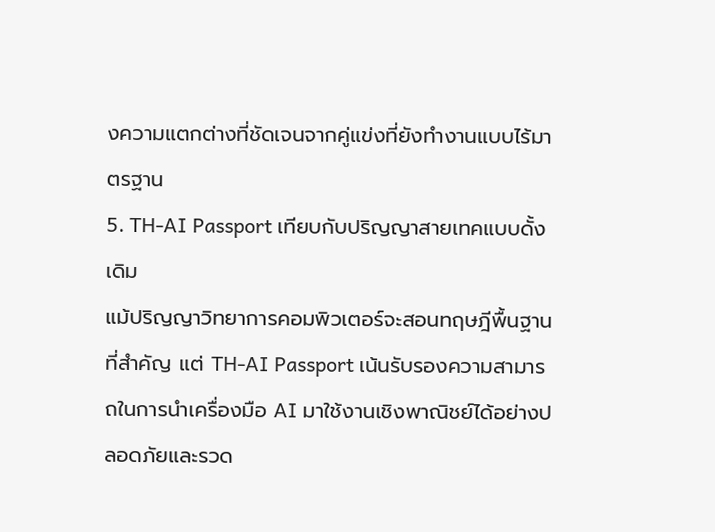งความแตกต่างที่ชัดเจนจากคู่แข่งที่ยังทำงานแบบไร้มาตรฐาน
5. TH-AI Passport เทียบกับปริญญาสายเทคแบบดั้งเดิม
แม้ปริญญาวิทยาการคอมพิวเตอร์จะสอนทฤษฎีพื้นฐานที่สำคัญ แต่ TH-AI Passport เน้นรับรองความสามารถในการนำเครื่องมือ AI มาใช้งานเชิงพาณิชย์ได้อย่างปลอดภัยและรวด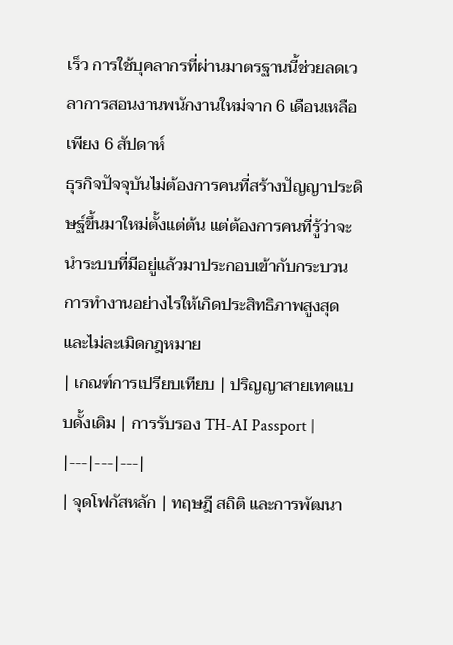เร็ว การใช้บุคลากรที่ผ่านมาตรฐานนี้ช่วยลดเวลาการสอนงานพนักงานใหม่จาก 6 เดือนเหลือเพียง 6 สัปดาห์
ธุรกิจปัจจุบันไม่ต้องการคนที่สร้างปัญญาประดิษฐ์ขึ้นมาใหม่ตั้งแต่ต้น แต่ต้องการคนที่รู้ว่าจะนำระบบที่มีอยู่แล้วมาประกอบเข้ากับกระบวนการทำงานอย่างไรให้เกิดประสิทธิภาพสูงสุด และไม่ละเมิดกฎหมาย
| เกณฑ์การเปรียบเทียบ | ปริญญาสายเทคแบบดั้งเดิม | การรับรอง TH-AI Passport |
|---|---|---|
| จุดโฟกัสหลัก | ทฤษฎี สถิติ และการพัฒนา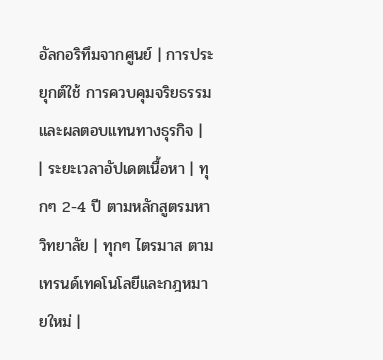อัลกอริทึมจากศูนย์ | การประยุกต์ใช้ การควบคุมจริยธรรม และผลตอบแทนทางธุรกิจ |
| ระยะเวลาอัปเดตเนื้อหา | ทุกๆ 2-4 ปี ตามหลักสูตรมหาวิทยาลัย | ทุกๆ ไตรมาส ตามเทรนด์เทคโนโลยีและกฎหมายใหม่ |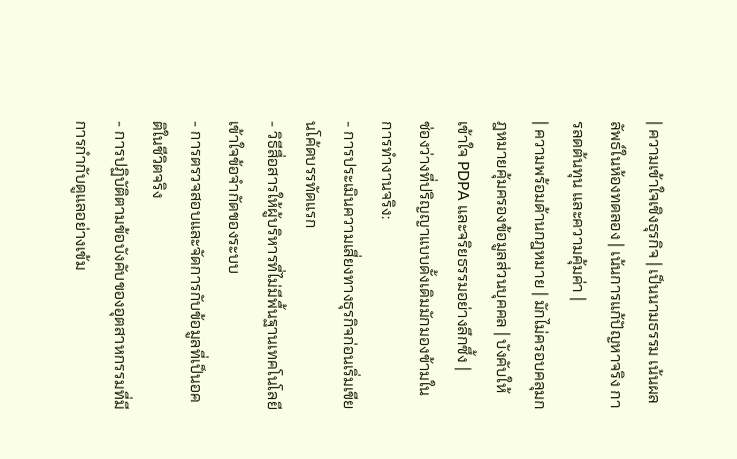| ความเข้าใจเชิงธุรกิจ | เป็นนามธรรม เน้นผลลัพธ์ในห้องทดลอง | เน้นการแก้ปัญหาจริง การลดต้นทุน และความคุ้มค่า |
| ความพร้อมด้านกฎหมาย | มักไม่ครอบคลุมกฎหมายคุ้มครองข้อมูลส่วนบุคคล | บังคับให้เข้าใจ PDPA และจริยธรรมอย่างลึกซึ้ง |
ช่องว่างที่ปริญญาแบบดั้งเดิมมักมองข้ามในการทำงานจริง:
- การประเมินความเสี่ยงทางธุรกิจก่อนเริ่มเขียนโค้ดบรรทัดแรก
- วิธีสื่อสารให้ผู้บริหารที่ไม่มีพื้นฐานเทคโนโลยีเข้าใจข้อจำกัดของระบบ
- การตรวจสอบและจัดการกับข้อมูลที่เป็นอคติในชีวิตจริง
- การปฏิบัติตามข้อบังคับของอุตสาหกรรมที่มีการกำกับดูแลอย่างเข้ม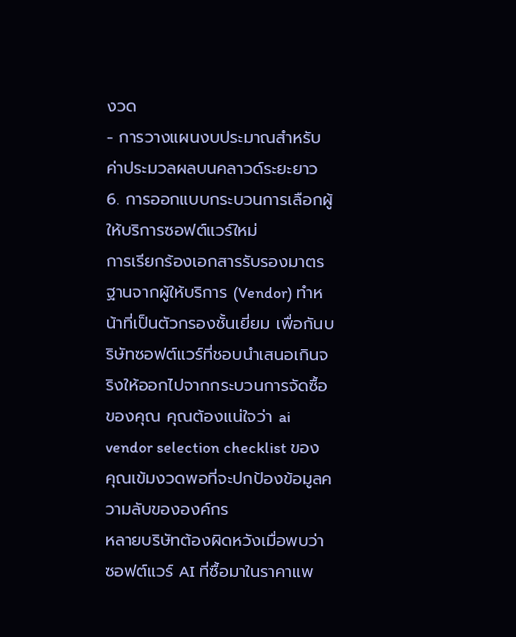งวด
- การวางแผนงบประมาณสำหรับค่าประมวลผลบนคลาวด์ระยะยาว
6. การออกแบบกระบวนการเลือกผู้ให้บริการซอฟต์แวร์ใหม่
การเรียกร้องเอกสารรับรองมาตรฐานจากผู้ให้บริการ (Vendor) ทำหน้าที่เป็นตัวกรองชั้นเยี่ยม เพื่อกันบริษัทซอฟต์แวร์ที่ชอบนำเสนอเกินจริงให้ออกไปจากกระบวนการจัดซื้อของคุณ คุณต้องแน่ใจว่า ai vendor selection checklist ของคุณเข้มงวดพอที่จะปกป้องข้อมูลความลับขององค์กร
หลายบริษัทต้องผิดหวังเมื่อพบว่า ซอฟต์แวร์ AI ที่ซื้อมาในราคาแพ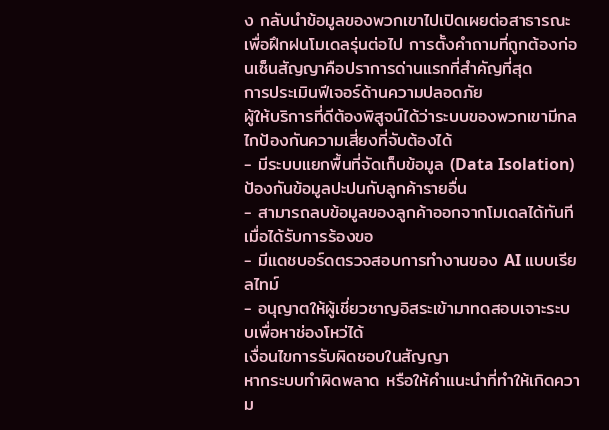ง กลับนำข้อมูลของพวกเขาไปเปิดเผยต่อสาธารณะเพื่อฝึกฝนโมเดลรุ่นต่อไป การตั้งคำถามที่ถูกต้องก่อนเซ็นสัญญาคือปราการด่านแรกที่สำคัญที่สุด
การประเมินฟีเจอร์ด้านความปลอดภัย
ผู้ให้บริการที่ดีต้องพิสูจน์ได้ว่าระบบของพวกเขามีกลไกป้องกันความเสี่ยงที่จับต้องได้
- มีระบบแยกพื้นที่จัดเก็บข้อมูล (Data Isolation) ป้องกันข้อมูลปะปนกับลูกค้ารายอื่น
- สามารถลบข้อมูลของลูกค้าออกจากโมเดลได้ทันทีเมื่อได้รับการร้องขอ
- มีแดชบอร์ดตรวจสอบการทำงานของ AI แบบเรียลไทม์
- อนุญาตให้ผู้เชี่ยวชาญอิสระเข้ามาทดสอบเจาะระบบเพื่อหาช่องโหว่ได้
เงื่อนไขการรับผิดชอบในสัญญา
หากระบบทำผิดพลาด หรือให้คำแนะนำที่ทำให้เกิดความ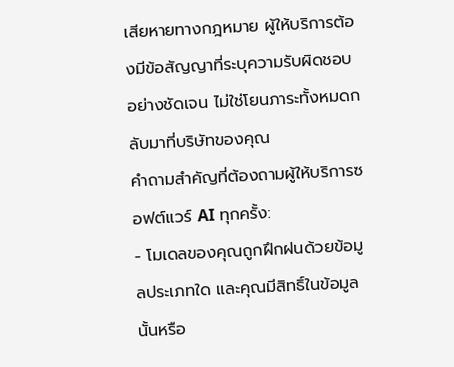เสียหายทางกฎหมาย ผู้ให้บริการต้องมีข้อสัญญาที่ระบุความรับผิดชอบอย่างชัดเจน ไม่ใช่โยนภาระทั้งหมดกลับมาที่บริษัทของคุณ
คำถามสำคัญที่ต้องถามผู้ให้บริการซอฟต์แวร์ AI ทุกครั้ง:
- โมเดลของคุณถูกฝึกฝนด้วยข้อมูลประเภทใด และคุณมีสิทธิ์ในข้อมูลนั้นหรือ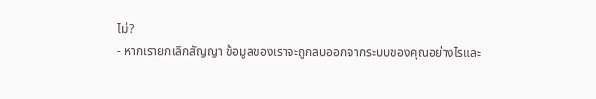ไม่?
- หากเรายกเลิกสัญญา ข้อมูลของเราจะถูกลบออกจากระบบของคุณอย่างไรและ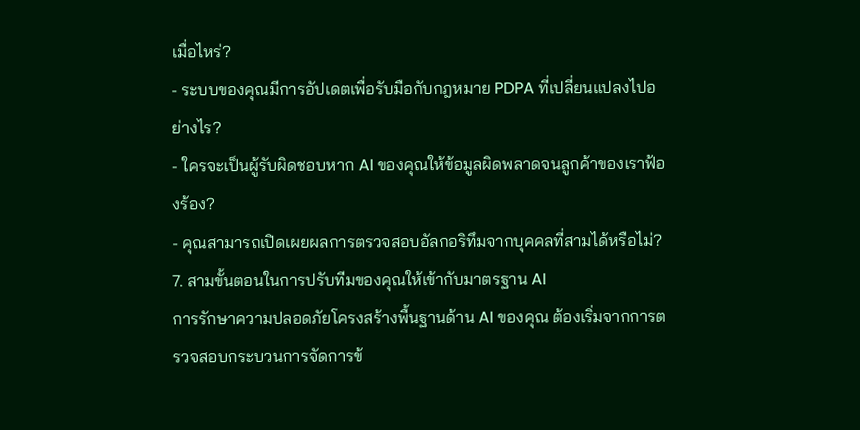เมื่อไหร่?
- ระบบของคุณมีการอัปเดตเพื่อรับมือกับกฎหมาย PDPA ที่เปลี่ยนแปลงไปอย่างไร?
- ใครจะเป็นผู้รับผิดชอบหาก AI ของคุณให้ข้อมูลผิดพลาดจนลูกค้าของเราฟ้องร้อง?
- คุณสามารถเปิดเผยผลการตรวจสอบอัลกอริทึมจากบุคคลที่สามได้หรือไม่?
7. สามขั้นตอนในการปรับทีมของคุณให้เข้ากับมาตรฐาน AI
การรักษาความปลอดภัยโครงสร้างพื้นฐานด้าน AI ของคุณ ต้องเริ่มจากการตรวจสอบกระบวนการจัดการข้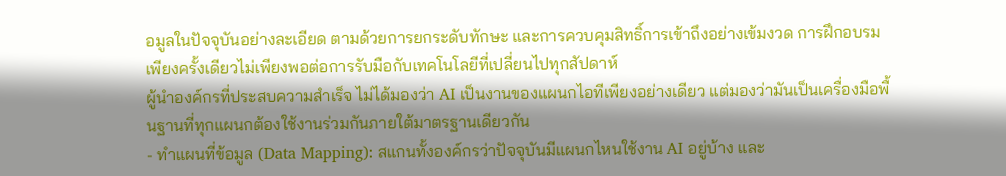อมูลในปัจจุบันอย่างละเอียด ตามด้วยการยกระดับทักษะ และการควบคุมสิทธิ์การเข้าถึงอย่างเข้มงวด การฝึกอบรมเพียงครั้งเดียวไม่เพียงพอต่อการรับมือกับเทคโนโลยีที่เปลี่ยนไปทุกสัปดาห์
ผู้นำองค์กรที่ประสบความสำเร็จ ไม่ได้มองว่า AI เป็นงานของแผนกไอทีเพียงอย่างเดียว แต่มองว่ามันเป็นเครื่องมือพื้นฐานที่ทุกแผนกต้องใช้งานร่วมกันภายใต้มาตรฐานเดียวกัน
- ทำแผนที่ข้อมูล (Data Mapping): สแกนทั้งองค์กรว่าปัจจุบันมีแผนกไหนใช้งาน AI อยู่บ้าง และ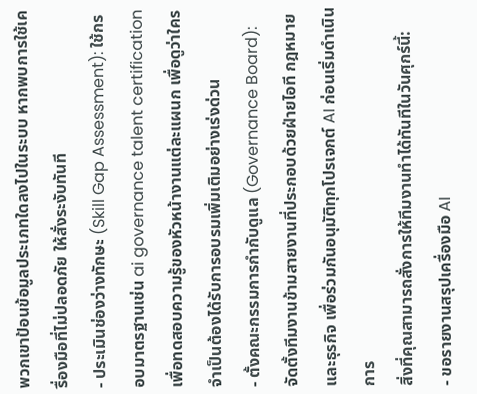พวกเขาป้อนข้อมูลประเภทใดลงไปในระบบ หากพบการใช้เครื่องมือที่ไม่ปลอดภัย ให้สั่งระงับทันที
- ประเมินช่องว่างทักษะ (Skill Gap Assessment): ใช้กรอบมาตรฐานเช่น ai governance talent certification เพื่อทดสอบความรู้ของหัวหน้างานแต่ละแผนก เพื่อดูว่าใครจำเป็นต้องได้รับการอบรมเพิ่มเติมอย่างเร่งด่วน
- ตั้งคณะกรรมการกำกับดูแล (Governance Board): จัดตั้งทีมงานข้ามสายงานที่ประกอบด้วยฝ่ายไอที กฎหมาย และธุรกิจ เพื่อร่วมกันอนุมัติทุกโปรเจกต์ AI ก่อนเริ่มดำเนินการ
สิ่งที่คุณสามารถสั่งการให้ทีมงานทำได้ทันทีในวันศุกร์นี้:
- ขอรายงานสรุปเครื่องมือ AI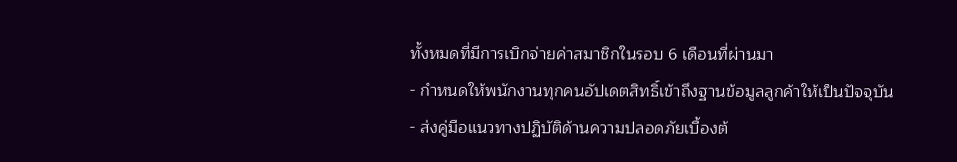ทั้งหมดที่มีการเบิกจ่ายค่าสมาชิกในรอบ 6 เดือนที่ผ่านมา
- กำหนดให้พนักงานทุกคนอัปเดตสิทธิ์เข้าถึงฐานข้อมูลลูกค้าให้เป็นปัจจุบัน
- ส่งคู่มือแนวทางปฏิบัติด้านความปลอดภัยเบื้องต้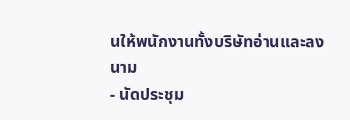นให้พนักงานทั้งบริษัทอ่านและลงนาม
- นัดประชุม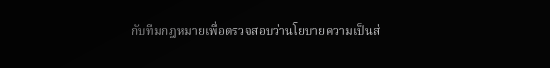กับทีมกฎหมายเพื่อตรวจสอบว่านโยบายความเป็นส่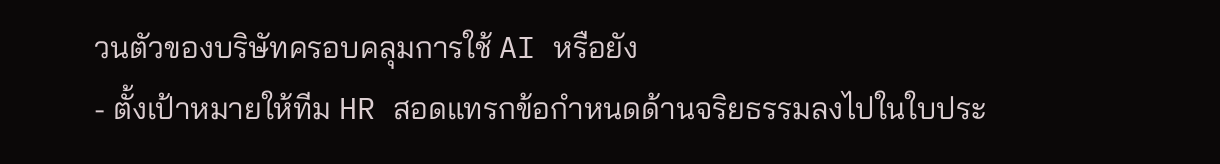วนตัวของบริษัทครอบคลุมการใช้ AI หรือยัง
- ตั้งเป้าหมายให้ทีม HR สอดแทรกข้อกำหนดด้านจริยธรรมลงไปในใบประ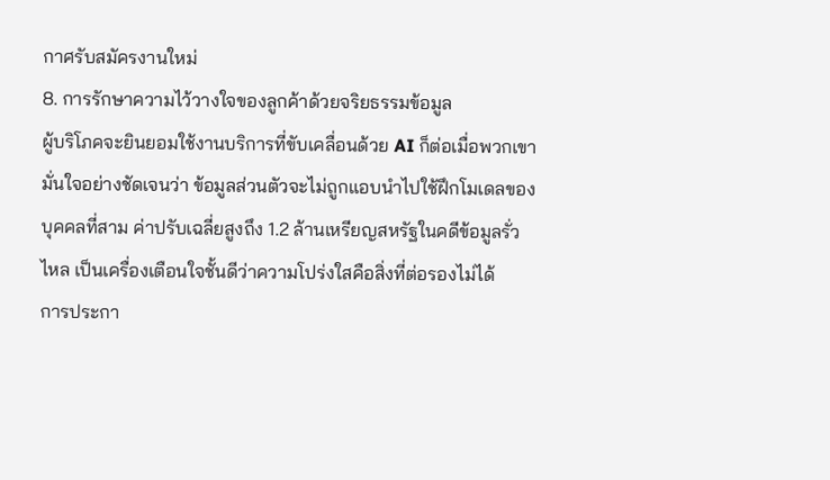กาศรับสมัครงานใหม่
8. การรักษาความไว้วางใจของลูกค้าด้วยจริยธรรมข้อมูล
ผู้บริโภคจะยินยอมใช้งานบริการที่ขับเคลื่อนด้วย AI ก็ต่อเมื่อพวกเขามั่นใจอย่างชัดเจนว่า ข้อมูลส่วนตัวจะไม่ถูกแอบนำไปใช้ฝึกโมเดลของบุคคลที่สาม ค่าปรับเฉลี่ยสูงถึง 1.2 ล้านเหรียญสหรัฐในคดีข้อมูลรั่วไหล เป็นเครื่องเตือนใจชั้นดีว่าความโปร่งใสคือสิ่งที่ต่อรองไม่ได้
การประกา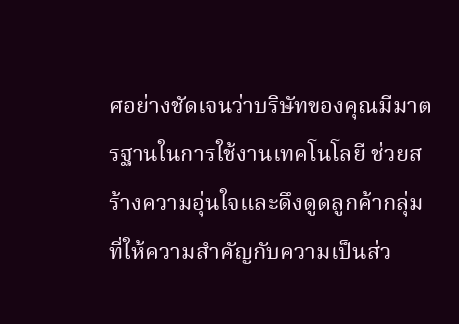ศอย่างชัดเจนว่าบริษัทของคุณมีมาตรฐานในการใช้งานเทคโนโลยี ช่วยสร้างความอุ่นใจและดึงดูดลูกค้ากลุ่มที่ให้ความสำคัญกับความเป็นส่ว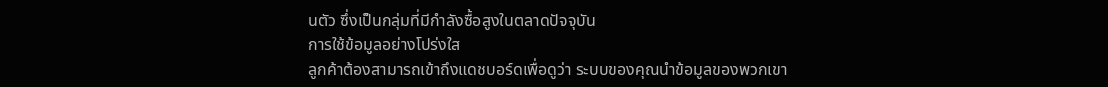นตัว ซึ่งเป็นกลุ่มที่มีกำลังซื้อสูงในตลาดปัจจุบัน
การใช้ข้อมูลอย่างโปร่งใส
ลูกค้าต้องสามารถเข้าถึงแดชบอร์ดเพื่อดูว่า ระบบของคุณนำข้อมูลของพวกเขา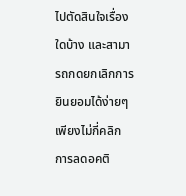ไปตัดสินใจเรื่องใดบ้าง และสามารถกดยกเลิกการยินยอมได้ง่ายๆ เพียงไม่กี่คลิก
การลดอคติ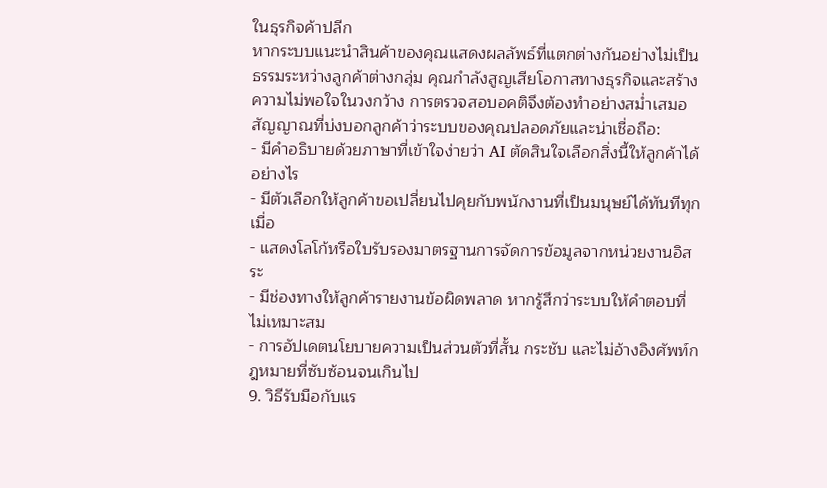ในธุรกิจค้าปลีก
หากระบบแนะนำสินค้าของคุณแสดงผลลัพธ์ที่แตกต่างกันอย่างไม่เป็นธรรมระหว่างลูกค้าต่างกลุ่ม คุณกำลังสูญเสียโอกาสทางธุรกิจและสร้างความไม่พอใจในวงกว้าง การตรวจสอบอคติจึงต้องทำอย่างสม่ำเสมอ
สัญญาณที่บ่งบอกลูกค้าว่าระบบของคุณปลอดภัยและน่าเชื่อถือ:
- มีคำอธิบายด้วยภาษาที่เข้าใจง่ายว่า AI ตัดสินใจเลือกสิ่งนี้ให้ลูกค้าได้อย่างไร
- มีตัวเลือกให้ลูกค้าขอเปลี่ยนไปคุยกับพนักงานที่เป็นมนุษย์ได้ทันทีทุกเมื่อ
- แสดงโลโก้หรือใบรับรองมาตรฐานการจัดการข้อมูลจากหน่วยงานอิสระ
- มีช่องทางให้ลูกค้ารายงานข้อผิดพลาด หากรู้สึกว่าระบบให้คำตอบที่ไม่เหมาะสม
- การอัปเดตนโยบายความเป็นส่วนตัวที่สั้น กระชับ และไม่อ้างอิงศัพท์กฎหมายที่ซับซ้อนจนเกินไป
9. วิธีรับมือกับแร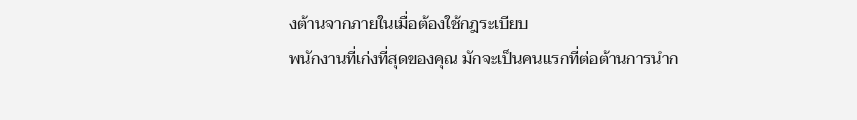งต้านจากภายในเมื่อต้องใช้กฎระเบียบ
พนักงานที่เก่งที่สุดของคุณ มักจะเป็นคนแรกที่ต่อต้านการนำก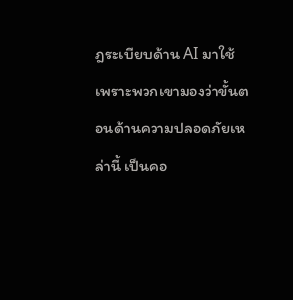ฎระเบียบด้าน AI มาใช้ เพราะพวกเขามองว่าขั้นตอนด้านความปลอดภัยเหล่านี้ เป็นคอ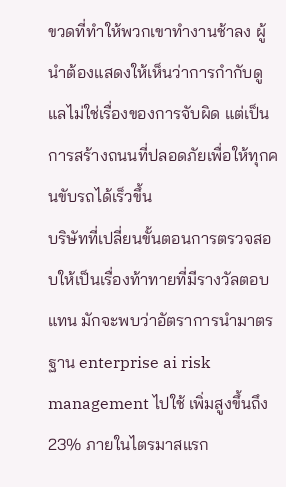ขวดที่ทำให้พวกเขาทำงานช้าลง ผู้นำต้องแสดงให้เห็นว่าการกำกับดูแลไม่ใช่เรื่องของการจับผิด แต่เป็นการสร้างถนนที่ปลอดภัยเพื่อให้ทุกคนขับรถได้เร็วขึ้น
บริษัทที่เปลี่ยนขั้นตอนการตรวจสอบให้เป็นเรื่องท้าทายที่มีรางวัลตอบแทน มักจะพบว่าอัตราการนำมาตรฐาน enterprise ai risk management ไปใช้ เพิ่มสูงขึ้นถึง 23% ภายในไตรมาสแรก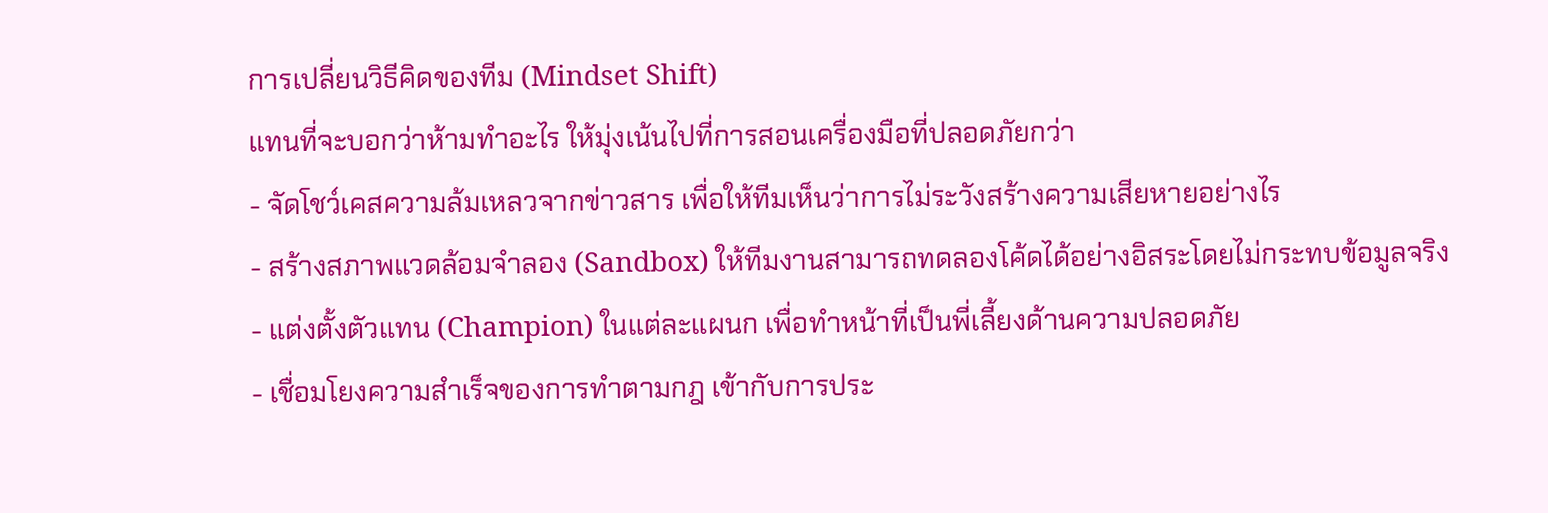การเปลี่ยนวิธีคิดของทีม (Mindset Shift)
แทนที่จะบอกว่าห้ามทำอะไร ให้มุ่งเน้นไปที่การสอนเครื่องมือที่ปลอดภัยกว่า
- จัดโชว์เคสความล้มเหลวจากข่าวสาร เพื่อให้ทีมเห็นว่าการไม่ระวังสร้างความเสียหายอย่างไร
- สร้างสภาพแวดล้อมจำลอง (Sandbox) ให้ทีมงานสามารถทดลองโค้ดได้อย่างอิสระโดยไม่กระทบข้อมูลจริง
- แต่งตั้งตัวแทน (Champion) ในแต่ละแผนก เพื่อทำหน้าที่เป็นพี่เลี้ยงด้านความปลอดภัย
- เชื่อมโยงความสำเร็จของการทำตามกฎ เข้ากับการประ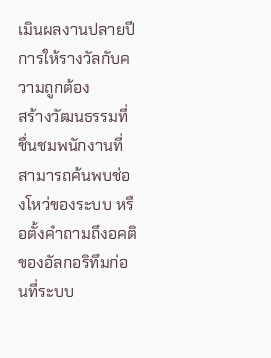เมินผลงานปลายปี
การให้รางวัลกับความถูกต้อง
สร้างวัฒนธรรมที่ชื่นชมพนักงานที่สามารถค้นพบช่องโหว่ของระบบ หรือตั้งคำถามถึงอคติของอัลกอริทึมก่อนที่ระบบ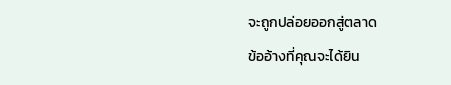จะถูกปล่อยออกสู่ตลาด
ข้ออ้างที่คุณจะได้ยิน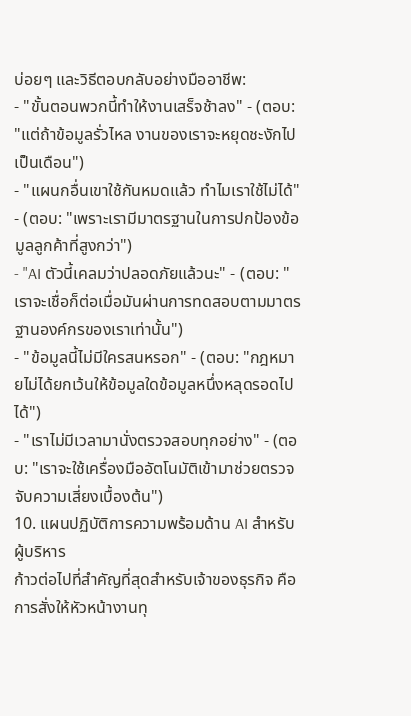บ่อยๆ และวิธีตอบกลับอย่างมืออาชีพ:
- "ขั้นตอนพวกนี้ทำให้งานเสร็จช้าลง" - (ตอบ: "แต่ถ้าข้อมูลรั่วไหล งานของเราจะหยุดชะงักไปเป็นเดือน")
- "แผนกอื่นเขาใช้กันหมดแล้ว ทำไมเราใช้ไม่ได้" - (ตอบ: "เพราะเรามีมาตรฐานในการปกป้องข้อมูลลูกค้าที่สูงกว่า")
- "AI ตัวนี้เคลมว่าปลอดภัยแล้วนะ" - (ตอบ: "เราจะเชื่อก็ต่อเมื่อมันผ่านการทดสอบตามมาตรฐานองค์กรของเราเท่านั้น")
- "ข้อมูลนี้ไม่มีใครสนหรอก" - (ตอบ: "กฎหมายไม่ได้ยกเว้นให้ข้อมูลใดข้อมูลหนึ่งหลุดรอดไปได้")
- "เราไม่มีเวลามานั่งตรวจสอบทุกอย่าง" - (ตอบ: "เราจะใช้เครื่องมืออัตโนมัติเข้ามาช่วยตรวจจับความเสี่ยงเบื้องต้น")
10. แผนปฏิบัติการความพร้อมด้าน AI สำหรับผู้บริหาร
ก้าวต่อไปที่สำคัญที่สุดสำหรับเจ้าของธุรกิจ คือการสั่งให้หัวหน้างานทุ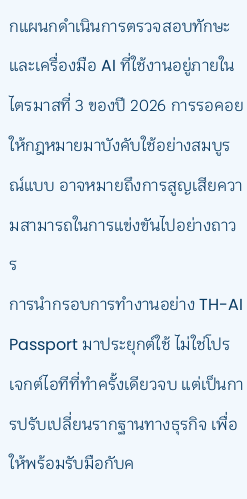กแผนกดำเนินการตรวจสอบทักษะและเครื่องมือ AI ที่ใช้งานอยู่ภายในไตรมาสที่ 3 ของปี 2026 การรอคอยให้กฎหมายมาบังคับใช้อย่างสมบูรณ์แบบ อาจหมายถึงการสูญเสียความสามารถในการแข่งขันไปอย่างถาวร
การนำกรอบการทำงานอย่าง TH-AI Passport มาประยุกต์ใช้ ไม่ใช่โปรเจกต์ไอทีที่ทำครั้งเดียวจบ แต่เป็นการปรับเปลี่ยนรากฐานทางธุรกิจ เพื่อให้พร้อมรับมือกับค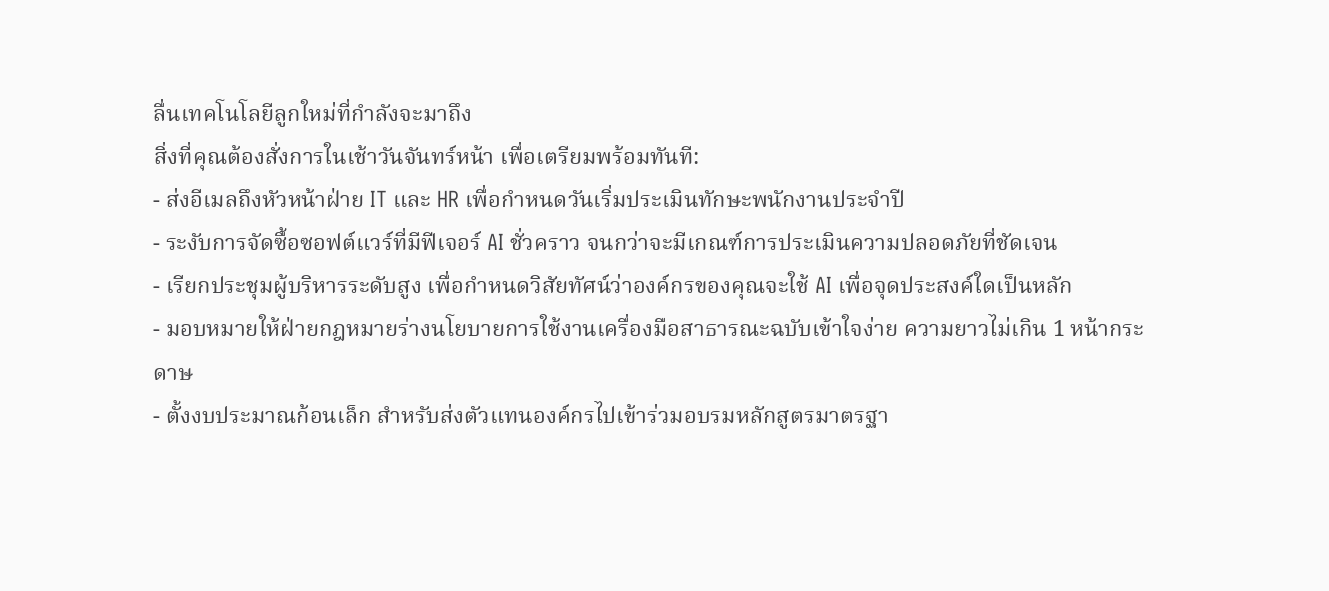ลื่นเทคโนโลยีลูกใหม่ที่กำลังจะมาถึง
สิ่งที่คุณต้องสั่งการในเช้าวันจันทร์หน้า เพื่อเตรียมพร้อมทันที:
- ส่งอีเมลถึงหัวหน้าฝ่าย IT และ HR เพื่อกำหนดวันเริ่มประเมินทักษะพนักงานประจำปี
- ระงับการจัดซื้อซอฟต์แวร์ที่มีฟีเจอร์ AI ชั่วคราว จนกว่าจะมีเกณฑ์การประเมินความปลอดภัยที่ชัดเจน
- เรียกประชุมผู้บริหารระดับสูง เพื่อกำหนดวิสัยทัศน์ว่าองค์กรของคุณจะใช้ AI เพื่อจุดประสงค์ใดเป็นหลัก
- มอบหมายให้ฝ่ายกฎหมายร่างนโยบายการใช้งานเครื่องมือสาธารณะฉบับเข้าใจง่าย ความยาวไม่เกิน 1 หน้ากระดาษ
- ตั้งงบประมาณก้อนเล็ก สำหรับส่งตัวแทนองค์กรไปเข้าร่วมอบรมหลักสูตรมาตรฐา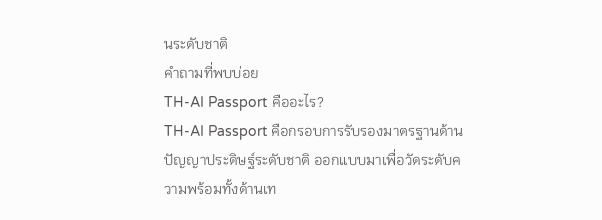นระดับชาติ
คำถามที่พบบ่อย
TH-AI Passport คืออะไร?
TH-AI Passport คือกรอบการรับรองมาตรฐานด้านปัญญาประดิษฐ์ระดับชาติ ออกแบบมาเพื่อวัดระดับความพร้อมทั้งด้านเท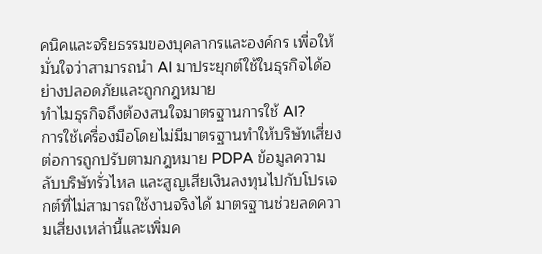คนิคและจริยธรรมของบุคลากรและองค์กร เพื่อให้มั่นใจว่าสามารถนำ AI มาประยุกต์ใช้ในธุรกิจได้อย่างปลอดภัยและถูกกฎหมาย
ทำไมธุรกิจถึงต้องสนใจมาตรฐานการใช้ AI?
การใช้เครื่องมือโดยไม่มีมาตรฐานทำให้บริษัทเสี่ยงต่อการถูกปรับตามกฎหมาย PDPA ข้อมูลความลับบริษัทรั่วไหล และสูญเสียเงินลงทุนไปกับโปรเจกต์ที่ไม่สามารถใช้งานจริงได้ มาตรฐานช่วยลดความเสี่ยงเหล่านี้และเพิ่มค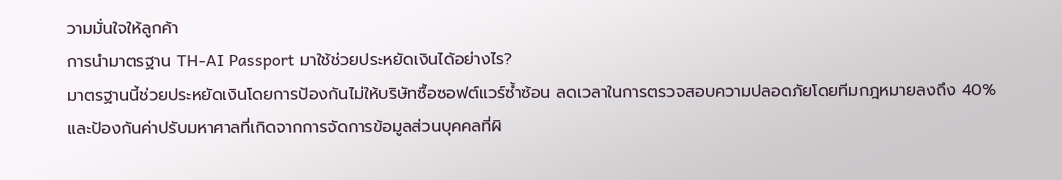วามมั่นใจให้ลูกค้า
การนำมาตรฐาน TH-AI Passport มาใช้ช่วยประหยัดเงินได้อย่างไร?
มาตรฐานนี้ช่วยประหยัดเงินโดยการป้องกันไม่ให้บริษัทซื้อซอฟต์แวร์ซ้ำซ้อน ลดเวลาในการตรวจสอบความปลอดภัยโดยทีมกฎหมายลงถึง 40% และป้องกันค่าปรับมหาศาลที่เกิดจากการจัดการข้อมูลส่วนบุคคลที่ผิ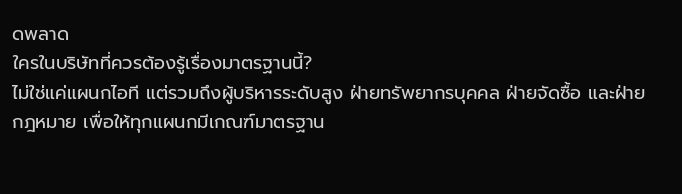ดพลาด
ใครในบริษัทที่ควรต้องรู้เรื่องมาตรฐานนี้?
ไม่ใช่แค่แผนกไอที แต่รวมถึงผู้บริหารระดับสูง ฝ่ายทรัพยากรบุคคล ฝ่ายจัดซื้อ และฝ่ายกฎหมาย เพื่อให้ทุกแผนกมีเกณฑ์มาตรฐาน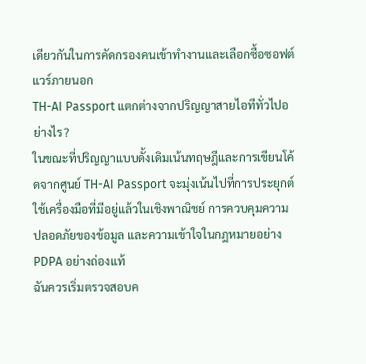เดียวกันในการคัดกรองคนเข้าทำงานและเลือกซื้อซอฟต์แวร์ภายนอก
TH-AI Passport แตกต่างจากปริญญาสายไอทีทั่วไปอย่างไร?
ในขณะที่ปริญญาแบบดั้งเดิมเน้นทฤษฎีและการเขียนโค้ดจากศูนย์ TH-AI Passport จะมุ่งเน้นไปที่การประยุกต์ใช้เครื่องมือที่มีอยู่แล้วในเชิงพาณิชย์ การควบคุมความปลอดภัยของข้อมูล และความเข้าใจในกฎหมายอย่าง PDPA อย่างถ่องแท้
ฉันควรเริ่มตรวจสอบค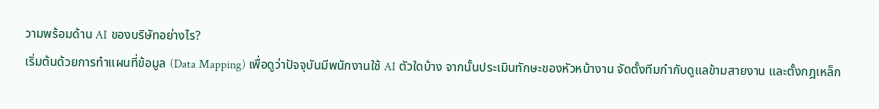วามพร้อมด้าน AI ของบริษัทอย่างไร?
เริ่มต้นด้วยการทำแผนที่ข้อมูล (Data Mapping) เพื่อดูว่าปัจจุบันมีพนักงานใช้ AI ตัวใดบ้าง จากนั้นประเมินทักษะของหัวหน้างาน จัดตั้งทีมกำกับดูแลข้ามสายงาน และตั้งกฎเหล็ก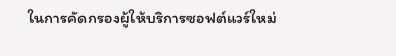ในการคัดกรองผู้ให้บริการซอฟต์แวร์ใหม่